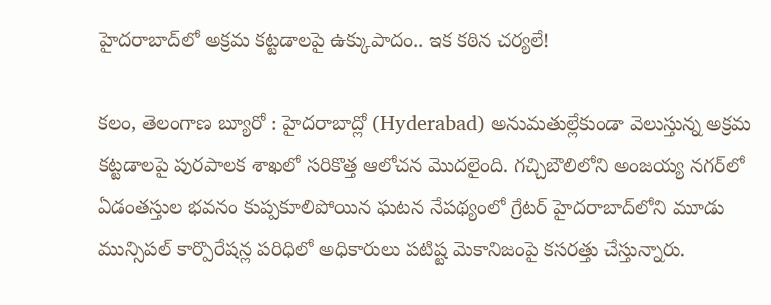హైదరాబాద్‌లో అక్రమ కట్టడాలపై ఉక్కుపాదం.. ఇక కఠిన చర్యలే!

కలం, తెలంగాణ బ్యూరో : హైదరాబాద్లో (Hyderabad) అనుమతుల్లేకుండా వెలుస్తున్న అక్రమ కట్టడాలపై పురపాలక శాఖలో సరికొత్త ఆలోచన మొదలైంది. గచ్చిబౌలిలోని అంజయ్య నగర్‌లో ఏడంతస్తుల భవనం కుప్పకూలిపోయిన ఘటన నేపథ్యంలో గ్రేటర్ హైదరాబాద్‌లోని మూడు మున్సిపల్ కార్పొరేషన్ల పరిధిలో అధికారులు పటిష్ట మెకానిజంపై కసరత్తు చేస్తున్నారు.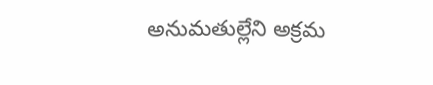అనుమతుల్లేని అక్రమ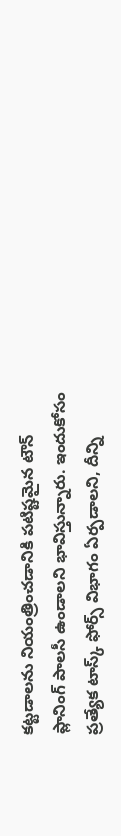కట్టడాలను నియంత్రించడానికి పటిష్టమైన టౌన్ ప్లానింగ్ పాలసీ ఉండాలని భావిస్తున్నారు. ఇందుకోసం ప్రత్యేక టాస్క్ ఫోర్స్ విభాగం ఏర్పడాలని, దీన్ని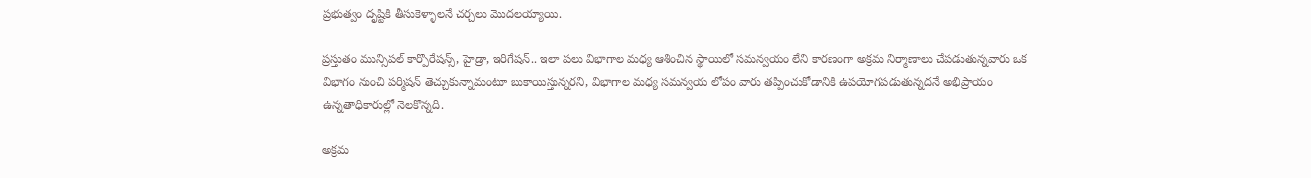ప్రభుత్వం దృష్టికి తీసుకెళ్ళాలనే చర్చలు మొదలయ్యాయి.

ప్రస్తుతం మున్సిపల్ కార్పొరేషన్స్, హైడ్రా, ఇరిగేషన్.. ఇలా పలు విభాగాల మధ్య ఆశించిన స్థాయిలో సమన్వయం లేని కారణంగా అక్రమ నిర్మాణాలు చేపడుతున్నవారు ఒక విభాగం నుంచి పర్మిషన్ తెచ్చుకున్నామంటూ బుకాయిస్తున్నరని, విభాగాల మధ్య సమన్వయ లోపం వారు తప్పించుకోడానికి ఉపయోగపడుతున్నదనే అభిప్రాయం ఉన్నతాధికారుల్లో నెలకొన్నది.

అక్రమ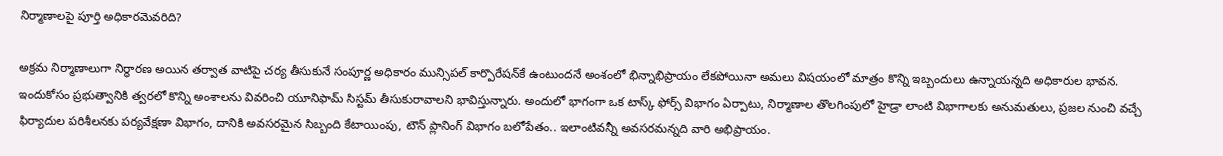నిర్మాణాలపై పూర్తి అధికారమెవరిది?

అక్రమ నిర్మాణాలుగా నిర్ధారణ అయిన తర్వాత వాటిపై చర్య తీసుకునే సంపూర్ణ అధికారం మున్సిపల్ కార్పొరేషన్‌కే ఉంటుందనే అంశంలో భిన్నాభిప్రాయం లేకపోయినా అమలు విషయంలో మాత్రం కొన్ని ఇబ్బందులు ఉన్నాయన్నది అధికారుల భావన. ఇందుకోసం ప్రభుత్వానికి త్వరలో కొన్ని అంశాలను వివరించి యూనిఫామ్ సిస్టమ్ తీసుకురావాలని భావిస్తున్నారు. అందులో భాగంగా ఒక టాస్క్ ఫోర్స్ విభాగం ఏర్పాటు, నిర్మాణాల తొలగింపులో హైడ్రా లాంటి విభాగాలకు అనుమతులు, ప్రజల నుంచి వచ్చే ఫిర్యాదుల పరిశీలనకు పర్యవేక్షణా విభాగం, దానికి అవసరమైన సిబ్బంది కేటాయింపు, టౌన్ ప్లానింగ్ విభాగం బలోపేతం.. ఇలాంటివన్నీ అవసరమన్నది వారి అభిప్రాయం.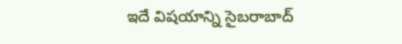ఇదే విషయాన్ని సైబరాబాద్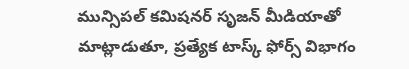మున్సిపల్ కమిషనర్ సృజన్ మీడియాతో మాట్లాడుతూ, ప్రత్యేక టాస్క్ ఫోర్స్ విభాగం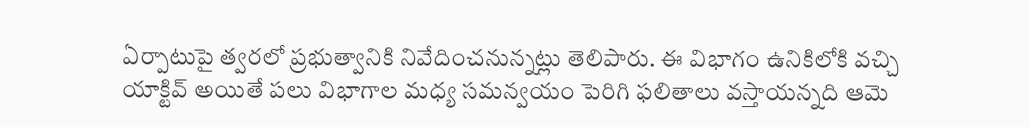ఏర్పాటుపై త్వరలో ప్రభుత్వానికి నివేదించనున్నట్లు తెలిపారు. ఈ విభాగం ఉనికిలోకి వచ్చి యాక్టివ్ అయితే పలు విభాగాల మధ్య సమన్వయం పెరిగి ఫలితాలు వస్తాయన్నది ఆమె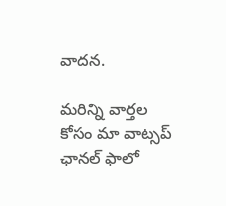వాదన.

మ‌రిన్ని వార్త‌ల కోసం మా వాట్స‌ప్ ఛాన‌ల్ ఫాలో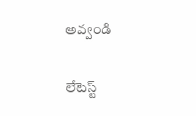అవ్వండి

లేటెస్ట్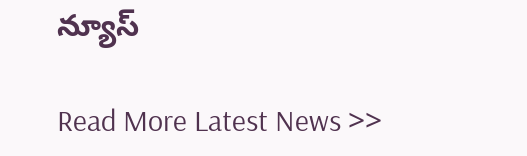న్యూస్‌

Read More Latest News >>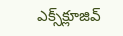ఎక్స్‌క్లూజివ్‌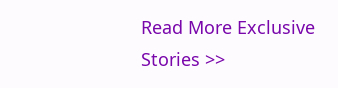Read More Exclusive Stories >>